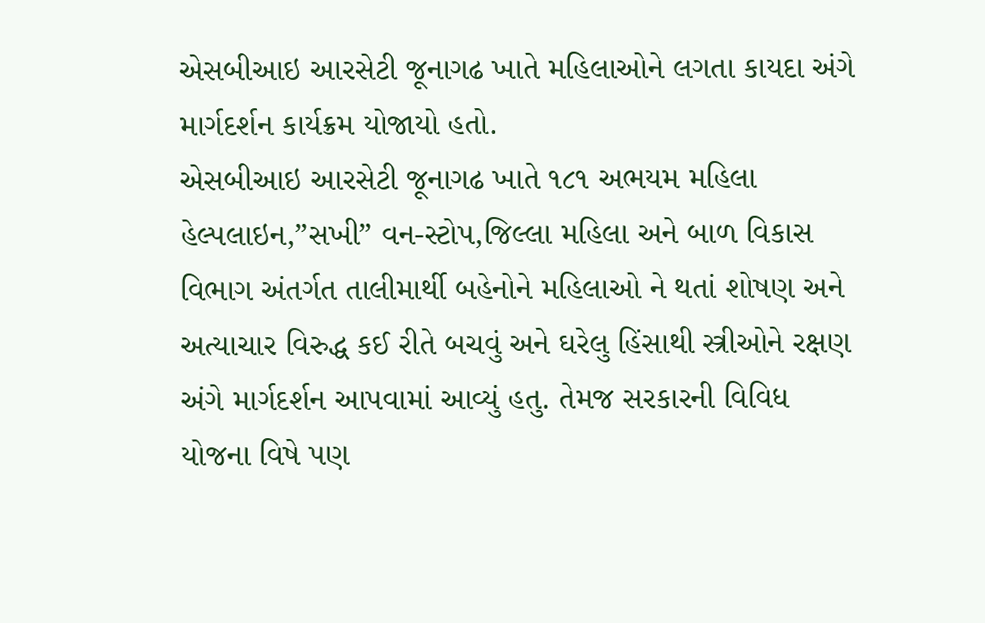એસબીઆઇ આરસેટી જૂનાગઢ ખાતે મહિલાઓને લગતા કાયદા અંગે માર્ગદર્શન કાર્યક્રમ યોજાયો હતો.
એસબીઆઇ આરસેટી જૂનાગઢ ખાતે ૧૮૧ અભયમ મહિલા હેલ્પલાઇન,”સખી” વન-સ્ટોપ,જિલ્લા મહિલા અને બાળ વિકાસ વિભાગ અંતર્ગત તાલીમાર્થી બહેનોને મહિલાઓ ને થતાં શોષણ અને અત્યાચાર વિરુદ્ધ કઈ રીતે બચવું અને ઘરેલુ હિંસાથી સ્ત્રીઓને રક્ષણ અંગે માર્ગદર્શન આપવામાં આવ્યું હતુ. તેમજ સરકારની વિવિધ યોજના વિષે પણ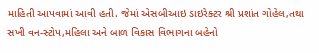માહિતી આપવામાં આવી હતી. જેમાં એસબીઆઇ ડાઇરેક્ટર શ્રી પ્રશાંત ગોહેલ,તથા સખી વન-સ્ટોપ,મહિલા અને બાળ વિકાસ વિભાગના બહેનો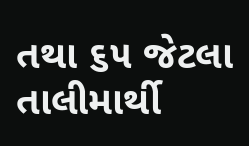તથા ૬૫ જેટલા તાલીમાર્થી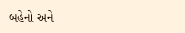બહેનો અને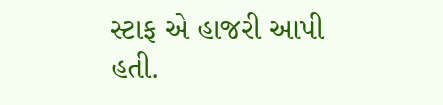સ્ટાફ એ હાજરી આપી હતી.